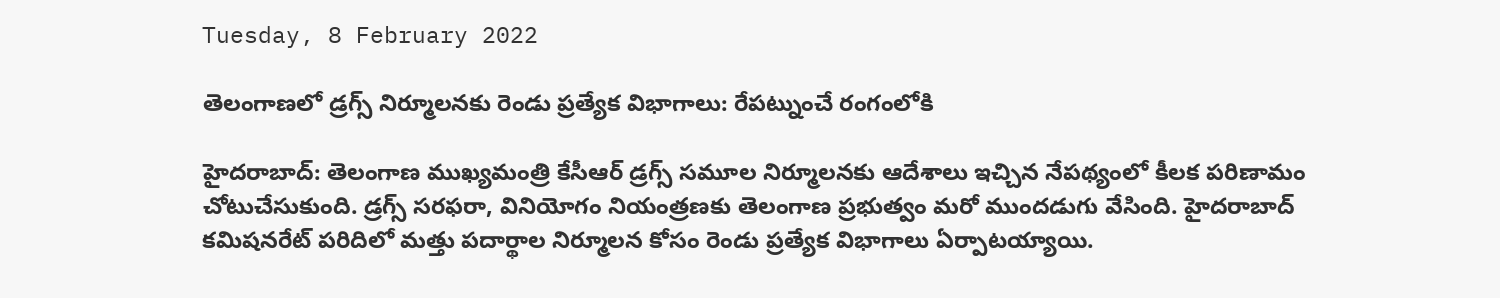Tuesday, 8 February 2022

తెలంగాణలో డ్రగ్స్ నిర్మూలనకు రెండు ప్రత్యేక విభాగాలు: రేపట్నుంచే రంగంలోకి

హైదరాబాద్: తెలంగాణ ముఖ్యమంత్రి కేసీఆర్ డ్రగ్స్ సమూల నిర్మూలనకు ఆదేశాలు ఇచ్చిన నేపథ్యంలో కీలక పరిణామం చోటుచేసుకుంది. డ్రగ్స్ సరఫరా, వినియోగం నియంత్రణకు తెలంగాణ ప్రభుత్వం మరో ముందడుగు వేసింది. హైదరాబాద్ కమిషనరేట్ పరిదిలో మత్తు పదార్థాల నిర్మూలన కోసం రెండు ప్రత్యేక విభాగాలు ఏర్పాటయ్యాయి.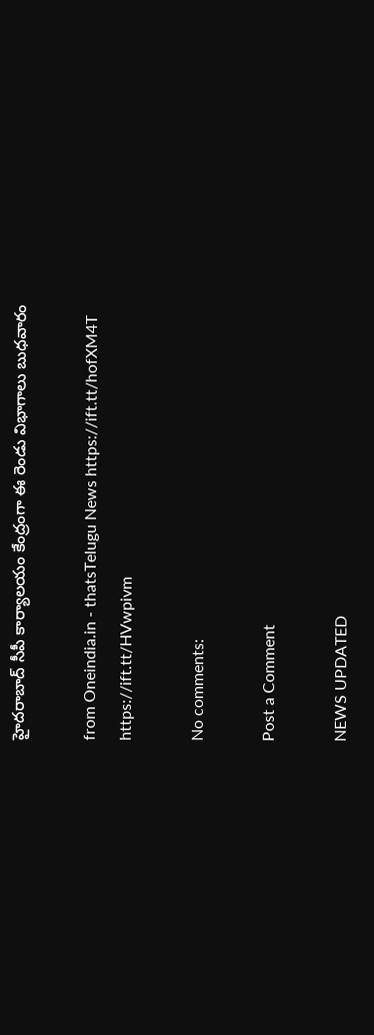హైదరాబాద్ సీపీ కార్యాలయం కేంద్రంగా ఈ రెండు విభాగాలు బుధవారం

from Oneindia.in - thatsTelugu News https://ift.tt/hofXM4T
https://ift.tt/HVwpivm

No comments:

Post a Comment

NEWS UPDATED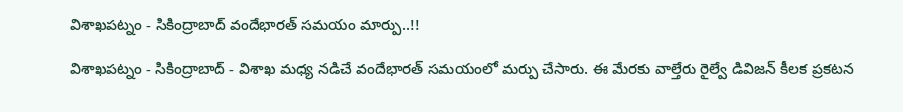విశాఖపట్నం - సికింద్రాబాద్ వందేభారత్ సమయం మార్పు..!!

విశాఖపట్నం - సికింద్రాబాద్ - విశాఖ మధ్య నడిచే వందేభారత్ సమయంలో మర్పు చేసారు. ఈ మేరకు వాల్తేరు రైల్వే డివిజన్ కీలక ప్రకటన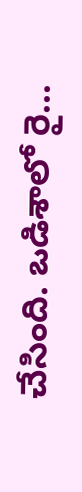చేసింది. ఒడిశాలో రై...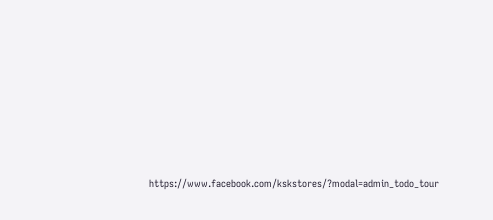https://www.facebook.com/kskstores/?modal=admin_todo_tour